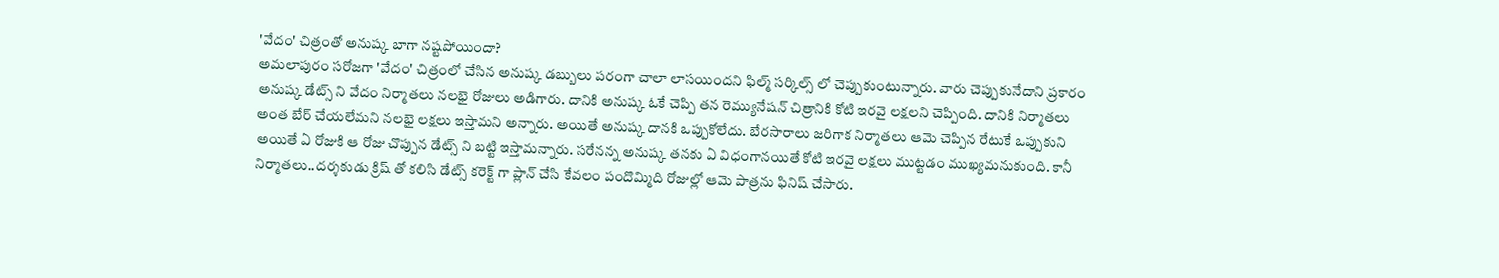'వేదం' చిత్రంతో అనుష్క బాగా నష్టపోయిందా?
అమలాపురం సరోజగా 'వేదం' చిత్రంలో చేసిన అనుష్క డబ్బులు పరంగా చాలా లాసయిందని ఫిల్మ్ సర్కిల్స్ లో చెప్పుకుంటున్నారు. వారు చెప్పుకునేదాని ప్రకారం అనుష్క డేట్స్ ని వేదం నిర్మాతలు నలభై రోజులు అడిగారు. దానికి అనుష్క ఓకే చెప్పి తన రెమ్యునేషన్ చిత్రానికి కోటి ఇరవై లక్షలని చెప్పింది. దానికి నిర్మాతలు అంత బేర్ చేయలేమని నలభై లక్షలు ఇస్తామని అన్నారు. అయితే అనుష్క దానకి ఒప్పుకోలేదు. బేరసారాలు జరిగాక నిర్మాతలు ఆమె చెప్పిన రేటుకే ఒప్పుకుని అయితే ఏ రోజుకి ఆ రోజు చొప్పున డేట్స్ ని బట్టి ఇస్తామన్నారు. సరేనన్న అనుష్క తనకు ఏ విధంగానయితే కోటి ఇరవై లక్షలు ముట్టడం ముఖ్యమనుకుంది. కానీ నిర్మాతలు..దర్శకుడు క్రిష్ తో కలిసి డేట్స్ కరెక్ట్ గా ప్లాన్ చేసి కేవలం పందొమ్మిది రోజుల్లో ఆమె పాత్రను ఫినిష్ చేసారు.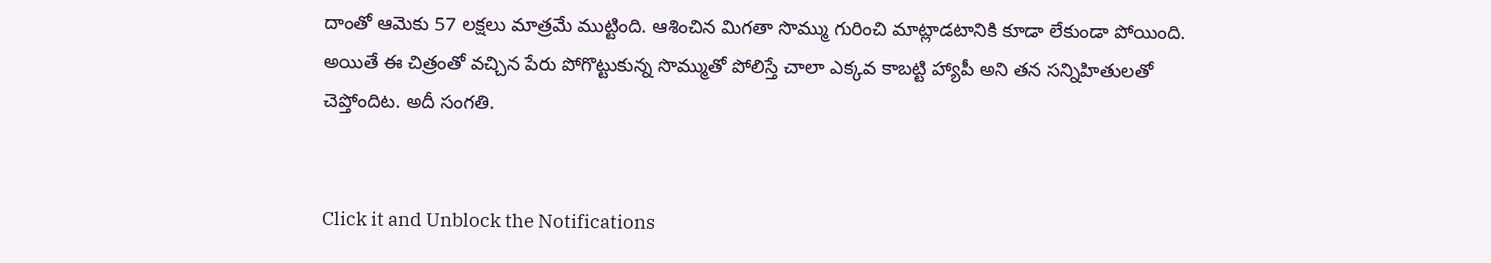దాంతో ఆమెకు 57 లక్షలు మాత్రమే ముట్టింది. ఆశించిన మిగతా సొమ్ము గురించి మాట్లాడటానికి కూడా లేకుండా పోయింది. అయితే ఈ చిత్రంతో వచ్చిన పేరు పోగొట్టుకున్న సొమ్ముతో పోలిస్తే చాలా ఎక్కవ కాబట్టి హ్యాపీ అని తన సన్నిహితులతో చెప్తోందిట. అదీ సంగతి.


Click it and Unblock the Notifications